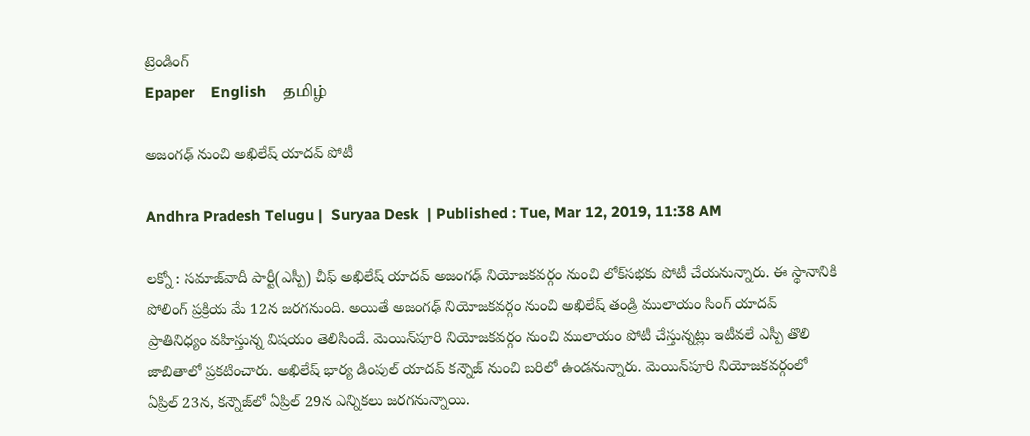ట్రెండింగ్
Epaper    English    தமிழ்

అజంగఢ్‌ నుంచి అఖిలేష్‌ యాదవ్‌ పోటీ

Andhra Pradesh Telugu |  Suryaa Desk  | Published : Tue, Mar 12, 2019, 11:38 AM

లక్నో : సమాజ్‌వాదీ పార్టీ(ఎస్పీ) చీఫ్‌ అఖిలేష్‌ యాదవ్‌ అజంగఢ్‌ నియోజకవర్గం నుంచి లోక్‌సభకు పోటీ చేయనున్నారు. ఈ స్థానానికి పోలింగ్‌ ప్రక్రియ మే 12న జరగనుంది. అయితే అజంగఢ్‌ నియోజకవర్గం నుంచి అఖిలేష్‌ తండ్రి ములాయం సింగ్‌ యాదవ్‌ ప్రాతినిధ్యం వహిస్తున్న విషయం తెలిసిందే. మెయిన్‌పూరి నియోజకవర్గం నుంచి ములాయం పోటీ చేస్తున్నట్లు ఇటీవలే ఎస్పీ తొలి జాబితాలో ప్రకటించారు. అఖిలేష్‌ భార్య డింపుల్‌ యాదవ్‌ కన్నౌజ్‌ నుంచి బరిలో ఉండనున్నారు. మెయిన్‌పూరి నియోజకవర్గంలో ఏప్రిల్‌ 23న, కన్నౌజ్‌లో ఏప్రిల్‌ 29న ఎన్నికలు జరగనున్నాయి.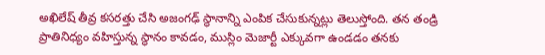అఖిలేష్‌ తీవ్ర కసరత్తు చేసి అజంగఢ్‌ స్థానాన్ని ఎంపిక చేసుకున్నట్లు తెలుస్తోంది. తన తండ్రి ప్రాతినిధ్యం వహిస్తున్న స్థానం కావడం, ముస్లిం మెజార్టీ ఎక్కువగా ఉండడం తనకు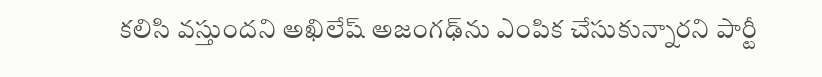కలిసి వస్తుందని అఖిలేష్‌ అజంగఢ్‌ను ఎంపిక చేసుకున్నారని పార్టీ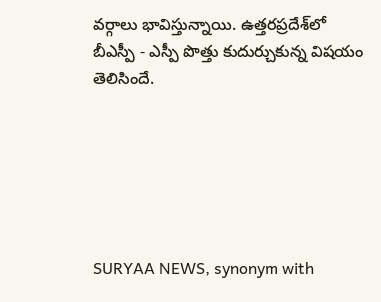వర్గాలు భావిస్తున్నాయి. ఉత్తరప్రదేశ్‌లో బీఎస్పీ - ఎస్పీ పొత్తు కుదుర్చుకున్న విషయం తెలిసిందే.






SURYAA NEWS, synonym with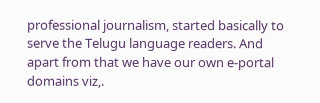professional journalism, started basically to serve the Telugu language readers. And apart from that we have our own e-portal domains viz,.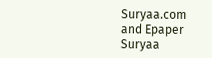Suryaa.com and Epaper Suryaa